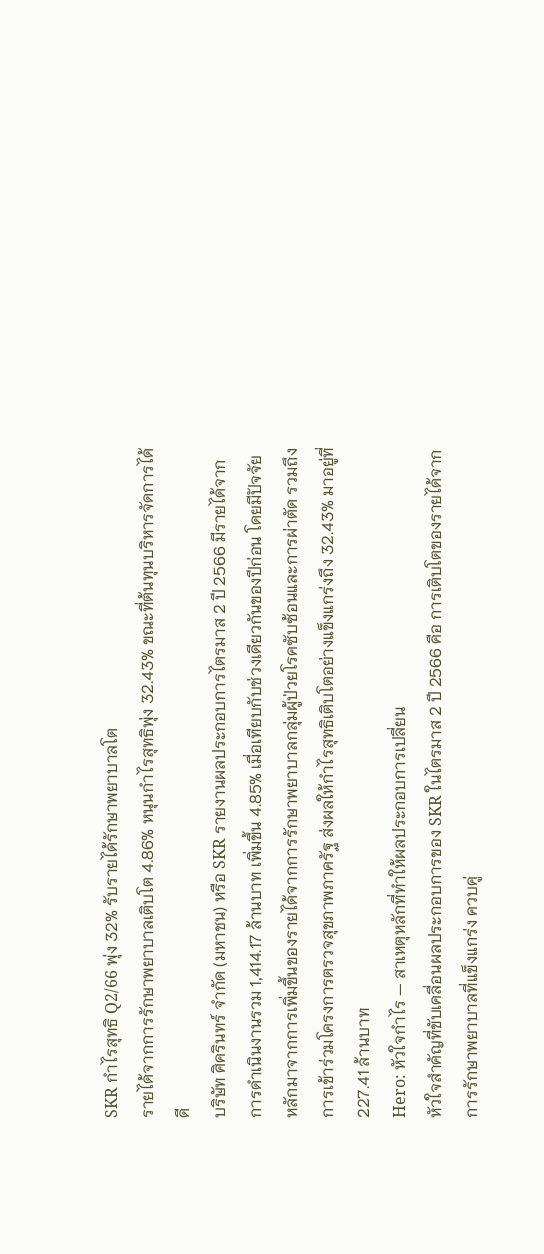SKR กำไรสุทธิ Q2/66 พุ่ง 32% รับรายได้รักษาพยาบาลโต
รายได้จากการรักษาพยาบาลเติบโต 4.86% หนุนกำไรสุทธิพุ่ง 32.43% ขณะที่ต้นทุนบริหารจัดการได้ดี
บริษัท ศิครินทร์ จำกัด (มหาชน) หรือ SKR รายงานผลประกอบการไตรมาส 2 ปี 2566 มีรายได้จากการดำเนินงานรวม 1,414.17 ล้านบาท เพิ่มขึ้น 4.85% เมื่อเทียบกับช่วงเดียวกันของปีก่อน โดยมีปัจจัยหลักมาจากการเพิ่มขึ้นของรายได้จากการรักษาพยาบาลกลุ่มผู้ป่วยโรคซับซ้อนและการผ่าตัด รวมถึงการเข้าร่วมโครงการตรวจสุขภาพภาครัฐ ส่งผลให้กำไรสุทธิเติบโตอย่างแข็งแกร่งถึง 32.43% มาอยู่ที่ 227.41 ล้านบาท
Hero: หัวใจกำไร — สาเหตุหลักที่ทำให้ผลประกอบการเปลี่ยน
หัวใจสำคัญที่ขับเคลื่อนผลประกอบการของ SKR ในไตรมาส 2 ปี 2566 คือ การเติบโตของรายได้จากการรักษาพยาบาลที่แข็งแกร่ง ควบคู่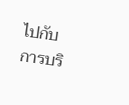ไปกับการบริ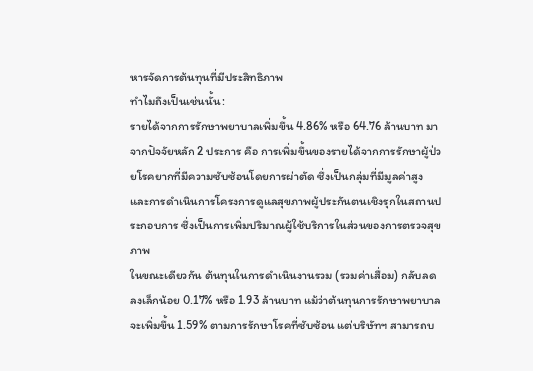หารจัดการต้นทุนที่มีประสิทธิภาพ
ทำไมถึงเป็นเช่นนั้น:
รายได้จากการรักษาพยาบาลเพิ่มขึ้น 4.86% หรือ 64.76 ล้านบาท มาจากปัจจัยหลัก 2 ประการ คือ การเพิ่มขึ้นของรายได้จากการรักษาผู้ป่วยโรคยากที่มีความซับซ้อนโดยการผ่าตัด ซึ่งเป็นกลุ่มที่มีมูลค่าสูง และการดำเนินการโครงการดูแลสุขภาพผู้ประกันตนเชิงรุกในสถานประกอบการ ซึ่งเป็นการเพิ่มปริมาณผู้ใช้บริการในส่วนของการตรวจสุขภาพ
ในขณะเดียวกัน ต้นทุนในการดำเนินงานรวม (รวมค่าเสื่อม) กลับลดลงเล็กน้อย 0.17% หรือ 1.93 ล้านบาท แม้ว่าต้นทุนการรักษาพยาบาลจะเพิ่มขึ้น 1.59% ตามการรักษาโรคที่ซับซ้อน แต่บริษัทฯ สามารถบ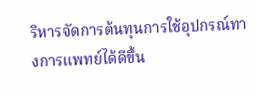ริหารจัดการต้นทุนการใช้อุปกรณ์ทางการแพทย์ได้ดีขึ้น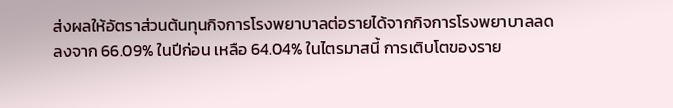ส่งผลให้อัตราส่วนต้นทุนกิจการโรงพยาบาลต่อรายได้จากกิจการโรงพยาบาลลดลงจาก 66.09% ในปีก่อน เหลือ 64.04% ในไตรมาสนี้ การเติบโตของราย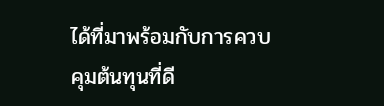ได้ที่มาพร้อมกับการควบคุมต้นทุนที่ดี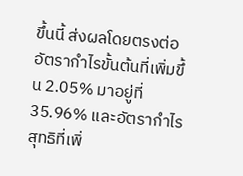ขึ้นนี้ ส่งผลโดยตรงต่ออัตรากำไรขั้นต้นที่เพิ่มขึ้น 2.05% มาอยู่ที่ 35.96% และอัตรากำไรสุทธิที่เพิ่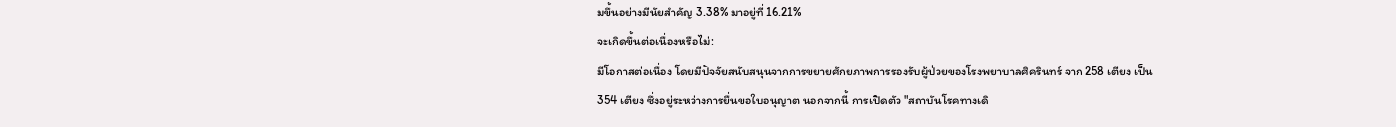มขึ้นอย่างมีนัยสำคัญ 3.38% มาอยู่ที่ 16.21%
จะเกิดขึ้นต่อเนื่องหรือไม่:
มีโอกาสต่อเนื่อง โดยมีปัจจัยสนับสนุนจากการขยายศักยภาพการรองรับผู้ป่วยของโรงพยาบาลศิครินทร์ จาก 258 เตียง เป็น 354 เตียง ซึ่งอยู่ระหว่างการยื่นขอใบอนุญาต นอกจากนี้ การเปิดตัว "สถาบันโรคทางเดิ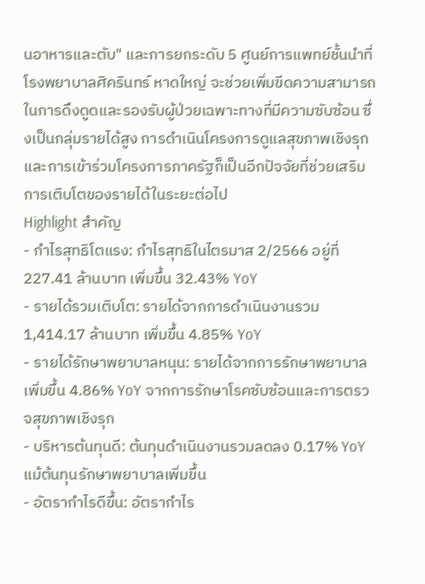นอาหารและตับ" และการยกระดับ 5 ศูนย์การแพทย์ชั้นนำที่โรงพยาบาลศิครินทร์ หาดใหญ่ จะช่วยเพิ่มขีดความสามารถในการดึงดูดและรองรับผู้ป่วยเฉพาะทางที่มีความซับซ้อน ซึ่งเป็นกลุ่มรายได้สูง การดำเนินโครงการดูแลสุขภาพเชิงรุกและการเข้าร่วมโครงการภาครัฐก็เป็นอีกปัจจัยที่ช่วยเสริมการเติบโตของรายได้ในระยะต่อไป
Highlight สำคัญ
- กำไรสุทธิโตแรง: กำไรสุทธิในไตรมาส 2/2566 อยู่ที่ 227.41 ล้านบาท เพิ่มขึ้น 32.43% YoY
- รายได้รวมเติบโต: รายได้จากการดำเนินงานรวม 1,414.17 ล้านบาท เพิ่มขึ้น 4.85% YoY
- รายได้รักษาพยาบาลหนุน: รายได้จากการรักษาพยาบาลเพิ่มขึ้น 4.86% YoY จากการรักษาโรคซับซ้อนและการตรวจสุขภาพเชิงรุก
- บริหารต้นทุนดี: ต้นทุนดำเนินงานรวมลดลง 0.17% YoY แม้ต้นทุนรักษาพยาบาลเพิ่มขึ้น
- อัตรากำไรดีขึ้น: อัตรากำไร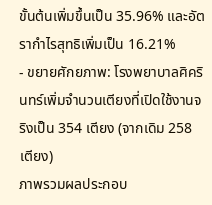ขั้นต้นเพิ่มขึ้นเป็น 35.96% และอัตรากำไรสุทธิเพิ่มเป็น 16.21%
- ขยายศักยภาพ: โรงพยาบาลศิครินทร์เพิ่มจำนวนเตียงที่เปิดใช้งานจริงเป็น 354 เตียง (จากเดิม 258 เตียง)
ภาพรวมผลประกอบ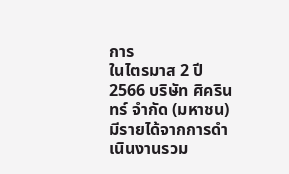การ
ในไตรมาส 2 ปี 2566 บริษัท ศิครินทร์ จำกัด (มหาชน) มีรายได้จากการดำเนินงานรวม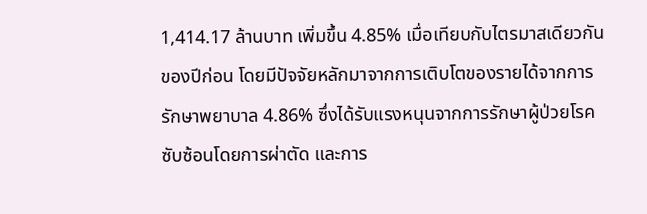1,414.17 ล้านบาท เพิ่มขึ้น 4.85% เมื่อเทียบกับไตรมาสเดียวกันของปีก่อน โดยมีปัจจัยหลักมาจากการเติบโตของรายได้จากการรักษาพยาบาล 4.86% ซึ่งได้รับแรงหนุนจากการรักษาผู้ป่วยโรคซับซ้อนโดยการผ่าตัด และการ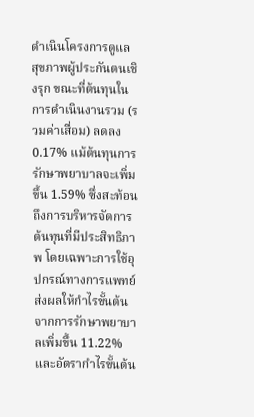ดำเนินโครงการดูแลสุขภาพผู้ประกันตนเชิงรุก ขณะที่ต้นทุนในการดำเนินงานรวม (รวมค่าเสื่อม) ลดลง 0.17% แม้ต้นทุนการรักษาพยาบาลจะเพิ่มขึ้น 1.59% ซึ่งสะท้อนถึงการบริหารจัดการต้นทุนที่มีประสิทธิภาพ โดยเฉพาะการใช้อุปกรณ์ทางการแพทย์ ส่งผลให้กำไรขั้นต้นจากการรักษาพยาบาลเพิ่มขึ้น 11.22% และอัตรากำไรขั้นต้น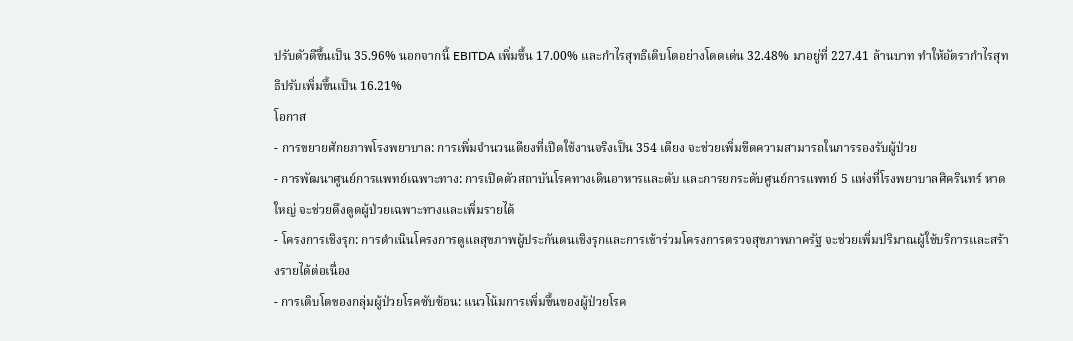ปรับตัวดีขึ้นเป็น 35.96% นอกจากนี้ EBITDA เพิ่มขึ้น 17.00% และกำไรสุทธิเติบโตอย่างโดดเด่น 32.48% มาอยู่ที่ 227.41 ล้านบาท ทำให้อัตรากำไรสุทธิปรับเพิ่มขึ้นเป็น 16.21%
โอกาส
- การขยายศักยภาพโรงพยาบาล: การเพิ่มจำนวนเตียงที่เปิดใช้งานจริงเป็น 354 เตียง จะช่วยเพิ่มขีดความสามารถในการรองรับผู้ป่วย
- การพัฒนาศูนย์การแพทย์เฉพาะทาง: การเปิดตัวสถาบันโรคทางเดินอาหารและตับ และการยกระดับศูนย์การแพทย์ 5 แห่งที่โรงพยาบาลศิครินทร์ หาดใหญ่ จะช่วยดึงดูดผู้ป่วยเฉพาะทางและเพิ่มรายได้
- โครงการเชิงรุก: การดำเนินโครงการดูแลสุขภาพผู้ประกันตนเชิงรุกและการเข้าร่วมโครงการตรวจสุขภาพภาครัฐ จะช่วยเพิ่มปริมาณผู้ใช้บริการและสร้างรายได้ต่อเนื่อง
- การเติบโตของกลุ่มผู้ป่วยโรคซับซ้อน: แนวโน้มการเพิ่มขึ้นของผู้ป่วยโรค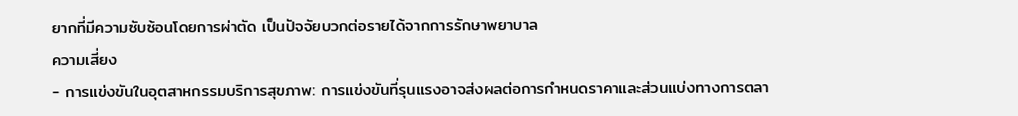ยากที่มีความซับซ้อนโดยการผ่าตัด เป็นปัจจัยบวกต่อรายได้จากการรักษาพยาบาล
ความเสี่ยง
- การแข่งขันในอุตสาหกรรมบริการสุขภาพ: การแข่งขันที่รุนแรงอาจส่งผลต่อการกำหนดราคาและส่วนแบ่งทางการตลา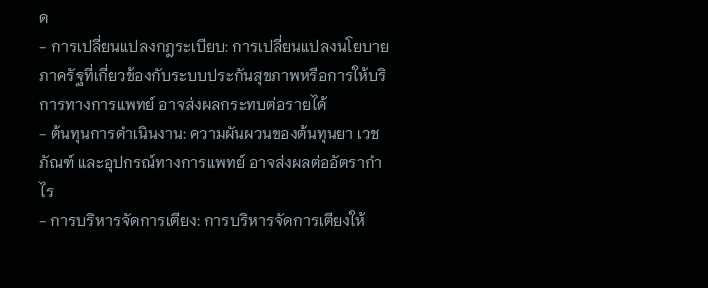ด
- การเปลี่ยนแปลงกฎระเบียบ: การเปลี่ยนแปลงนโยบายภาครัฐที่เกี่ยวข้องกับระบบประกันสุขภาพหรือการให้บริการทางการแพทย์ อาจส่งผลกระทบต่อรายได้
- ต้นทุนการดำเนินงาน: ความผันผวนของต้นทุนยา เวชภัณฑ์ และอุปกรณ์ทางการแพทย์ อาจส่งผลต่ออัตรากำไร
- การบริหารจัดการเตียง: การบริหารจัดการเตียงให้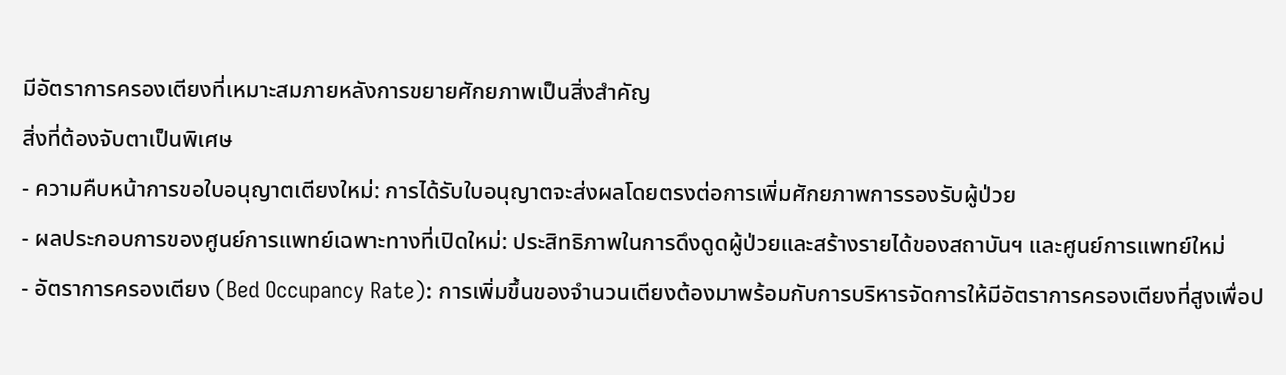มีอัตราการครองเตียงที่เหมาะสมภายหลังการขยายศักยภาพเป็นสิ่งสำคัญ
สิ่งที่ต้องจับตาเป็นพิเศษ
- ความคืบหน้าการขอใบอนุญาตเตียงใหม่: การได้รับใบอนุญาตจะส่งผลโดยตรงต่อการเพิ่มศักยภาพการรองรับผู้ป่วย
- ผลประกอบการของศูนย์การแพทย์เฉพาะทางที่เปิดใหม่: ประสิทธิภาพในการดึงดูดผู้ป่วยและสร้างรายได้ของสถาบันฯ และศูนย์การแพทย์ใหม่
- อัตราการครองเตียง (Bed Occupancy Rate): การเพิ่มขึ้นของจำนวนเตียงต้องมาพร้อมกับการบริหารจัดการให้มีอัตราการครองเตียงที่สูงเพื่อป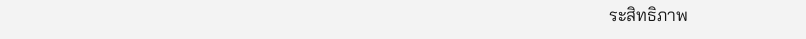ระสิทธิภาพ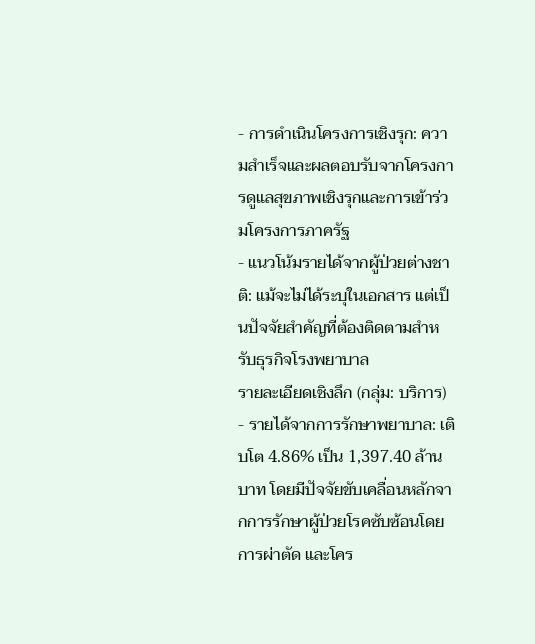- การดำเนินโครงการเชิงรุก: ความสำเร็จและผลตอบรับจากโครงการดูแลสุขภาพเชิงรุกและการเข้าร่วมโครงการภาครัฐ
- แนวโน้มรายได้จากผู้ป่วยต่างชาติ: แม้จะไม่ได้ระบุในเอกสาร แต่เป็นปัจจัยสำคัญที่ต้องติดตามสำหรับธุรกิจโรงพยาบาล
รายละเอียดเชิงลึก (กลุ่ม: บริการ)
- รายได้จากการรักษาพยาบาล: เติบโต 4.86% เป็น 1,397.40 ล้านบาท โดยมีปัจจัยขับเคลื่อนหลักจากการรักษาผู้ป่วยโรคซับซ้อนโดยการผ่าตัด และโคร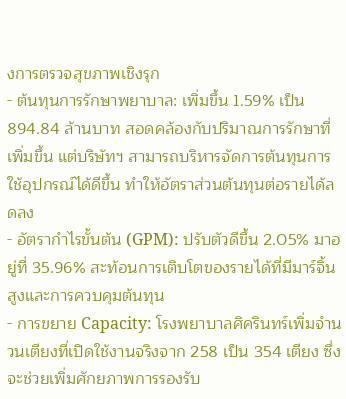งการตรวจสุขภาพเชิงรุก
- ต้นทุนการรักษาพยาบาล: เพิ่มขึ้น 1.59% เป็น 894.84 ล้านบาท สอดคล้องกับปริมาณการรักษาที่เพิ่มขึ้น แต่บริษัทฯ สามารถบริหารจัดการต้นทุนการใช้อุปกรณ์ได้ดีขึ้น ทำให้อัตราส่วนต้นทุนต่อรายได้ลดลง
- อัตรากำไรขั้นต้น (GPM): ปรับตัวดีขึ้น 2.05% มาอยู่ที่ 35.96% สะท้อนการเติบโตของรายได้ที่มีมาร์จิ้นสูงและการควบคุมต้นทุน
- การขยาย Capacity: โรงพยาบาลศิครินทร์เพิ่มจำนวนเตียงที่เปิดใช้งานจริงจาก 258 เป็น 354 เตียง ซึ่งจะช่วยเพิ่มศักยภาพการรองรับ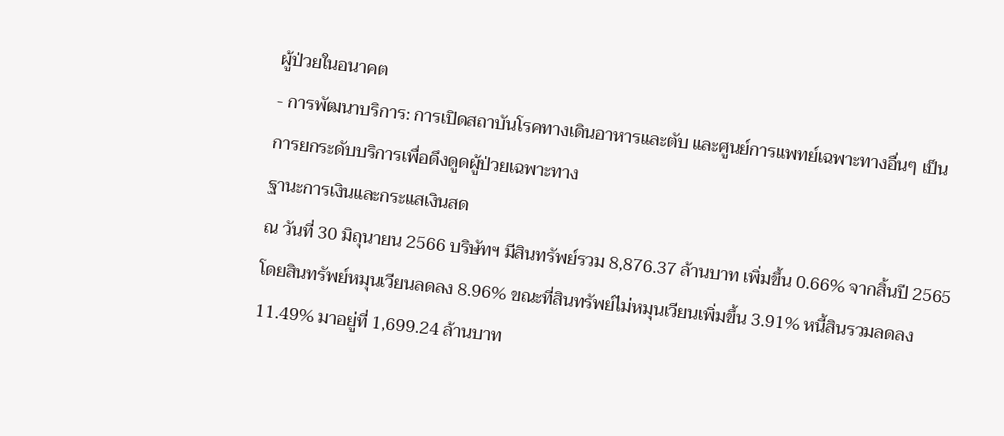ผู้ป่วยในอนาคต
- การพัฒนาบริการ: การเปิดสถาบันโรคทางเดินอาหารและตับ และศูนย์การแพทย์เฉพาะทางอื่นๆ เป็นการยกระดับบริการเพื่อดึงดูดผู้ป่วยเฉพาะทาง
ฐานะการเงินและกระแสเงินสด
ณ วันที่ 30 มิถุนายน 2566 บริษัทฯ มีสินทรัพย์รวม 8,876.37 ล้านบาท เพิ่มขึ้น 0.66% จากสิ้นปี 2565 โดยสินทรัพย์หมุนเวียนลดลง 8.96% ขณะที่สินทรัพย์ไม่หมุนเวียนเพิ่มขึ้น 3.91% หนี้สินรวมลดลง 11.49% มาอยู่ที่ 1,699.24 ล้านบาท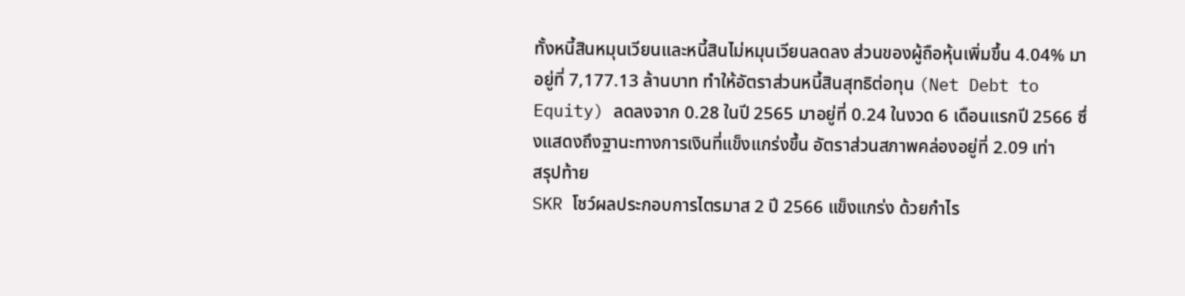ทั้งหนี้สินหมุนเวียนและหนี้สินไม่หมุนเวียนลดลง ส่วนของผู้ถือหุ้นเพิ่มขึ้น 4.04% มาอยู่ที่ 7,177.13 ล้านบาท ทำให้อัตราส่วนหนี้สินสุทธิต่อทุน (Net Debt to Equity) ลดลงจาก 0.28 ในปี 2565 มาอยู่ที่ 0.24 ในงวด 6 เดือนแรกปี 2566 ซึ่งแสดงถึงฐานะทางการเงินที่แข็งแกร่งขึ้น อัตราส่วนสภาพคล่องอยู่ที่ 2.09 เท่า
สรุปท้าย
SKR โชว์ผลประกอบการไตรมาส 2 ปี 2566 แข็งแกร่ง ด้วยกำไร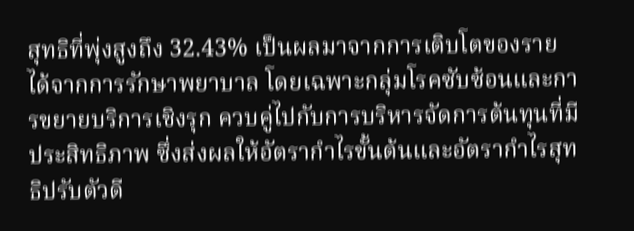สุทธิที่พุ่งสูงถึง 32.43% เป็นผลมาจากการเติบโตของรายได้จากการรักษาพยาบาล โดยเฉพาะกลุ่มโรคซับซ้อนและการขยายบริการเชิงรุก ควบคู่ไปกับการบริหารจัดการต้นทุนที่มีประสิทธิภาพ ซึ่งส่งผลให้อัตรากำไรขั้นต้นและอัตรากำไรสุทธิปรับตัวดี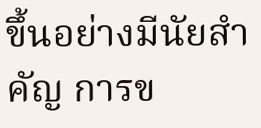ขึ้นอย่างมีนัยสำคัญ การข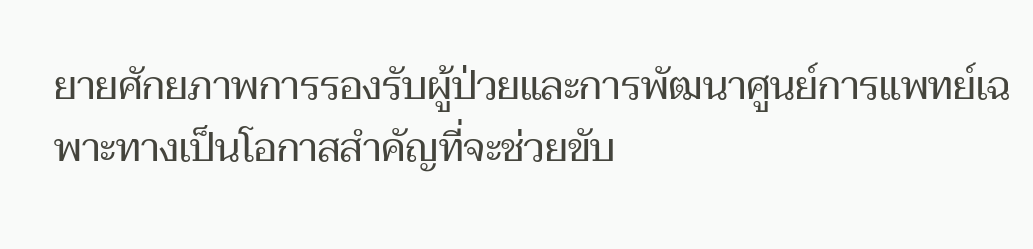ยายศักยภาพการรองรับผู้ป่วยและการพัฒนาศูนย์การแพทย์เฉพาะทางเป็นโอกาสสำคัญที่จะช่วยขับ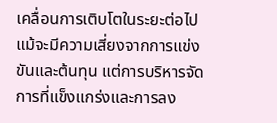เคลื่อนการเติบโตในระยะต่อไป แม้จะมีความเสี่ยงจากการแข่งขันและต้นทุน แต่การบริหารจัดการที่แข็งแกร่งและการลง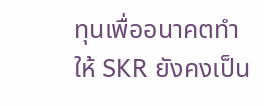ทุนเพื่ออนาคตทำให้ SKR ยังคงเป็น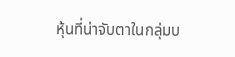หุ้นที่น่าจับตาในกลุ่มบ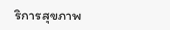ริการสุขภาพ